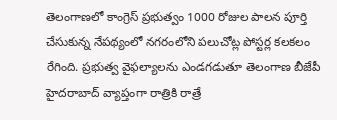తెలంగాణలో కాంగ్రెస్ ప్రభుత్వం 1000 రోజుల పాలన పూర్తి చేసుకున్న నేపథ్యంలో నగరంలోని పలుచోట్ల పోస్టర్ల కలకలం రేగింది. ప్రభుత్వ వైఫల్యాలను ఎండగడుతూ తెలంగాణ బీజేపీ హైదరాబాద్ వ్యాప్తంగా రాత్రికి రాత్రే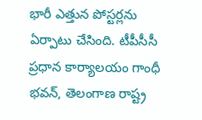భారీ ఎత్తున పోస్టర్లను ఏర్పాటు చేసింది. టీపీసీసీ ప్రధాన కార్యాలయం గాంధీ భవన్, తెలంగాణ రాష్ట్ర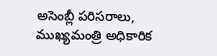అసెంబ్లీ పరిసరాలు, ముఖ్యమంత్రి అధికారిక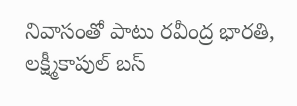నివాసంతో పాటు రవీంద్ర భారతి, లక్ష్మీకాపుల్ బస్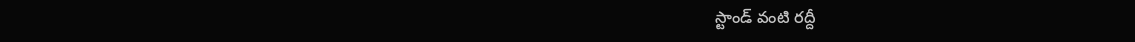స్టాండ్ వంటి రద్దీ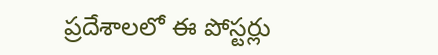ప్రదేశాలలో ఈ పోస్టర్లు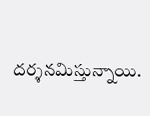దర్శనమిస్తున్నాయి.